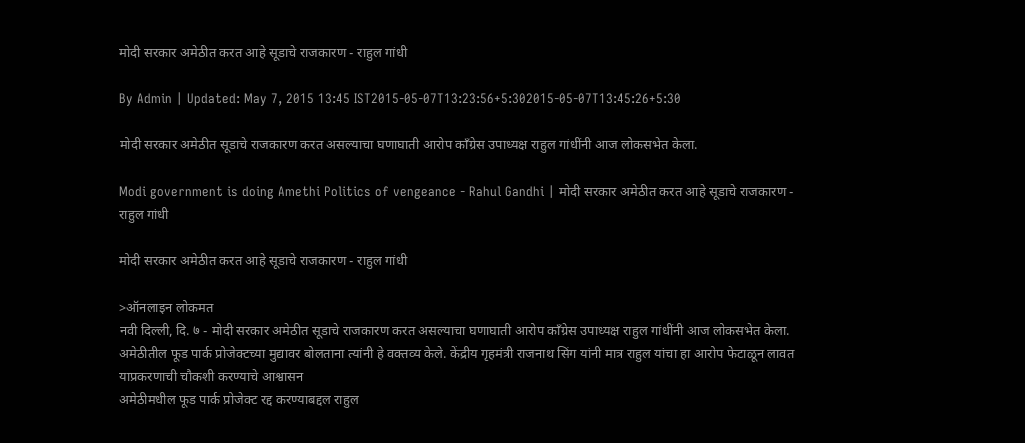मोदी सरकार अमेठीत करत आहे सूडाचे राजकारण - राहुल गांधी

By Admin | Updated: May 7, 2015 13:45 IST2015-05-07T13:23:56+5:302015-05-07T13:45:26+5:30

मोदी सरकार अमेठीत सूडाचे राजकारण करत असल्याचा घणाघाती आरोप काँग्रेस उपाध्यक्ष राहुल गांधींनी आज लोकसभेत केला.

Modi government is doing Amethi Politics of vengeance - Rahul Gandhi | मोदी सरकार अमेठीत करत आहे सूडाचे राजकारण - राहुल गांधी

मोदी सरकार अमेठीत करत आहे सूडाचे राजकारण - राहुल गांधी

>ऑनलाइन लोकमत
नवी दिल्ली, दि. ७ - मोदी सरकार अमेठीत सूडाचे राजकारण करत असल्याचा घणाघाती आरोप काँग्रेस उपाध्यक्ष राहुल गांधींनी आज लोकसभेत केला. अमेठीतील फूड पार्क प्रोजेक्टच्या मुद्यावर बोलताना त्यांनी हे वक्तव्य केले. केंद्रीय गृहमंत्री राजनाथ सिंग यांनी मात्र राहुल यांचा हा आरोप फेटाळून लावत याप्रकरणाची चौकशी करण्याचे आश्वासन
अमेठीमधील फूड पार्क प्रोजेक्ट रद्द करण्याबद्दल राहुल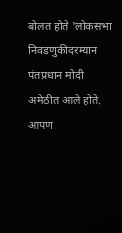बोलत होते 'लोकसभा निवडणुकीदरम्यान पंतप्रधान मोदी अमेठीत आले होते. आपण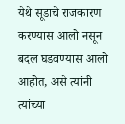येथे सूडाचे राजकारण करण्यास आलो नसून बदल घडवण्यास आलो आहोत, असे त्यांनी त्यांच्या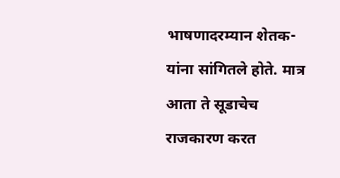भाषणादरम्यान शेतक-यांना सांगितले होते. मात्र आता ते सूडाचेच राजकारण करत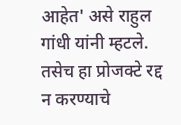आहेत' असे राहुल गांधी यांनी म्हटले. तसेच हा प्रोजक्टे रद्द न करण्याचे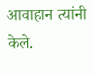आवाहान त्यांनी केले.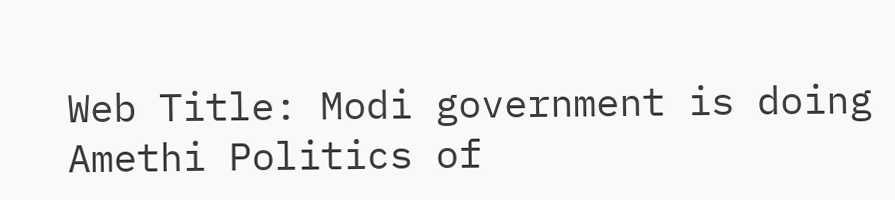Web Title: Modi government is doing Amethi Politics of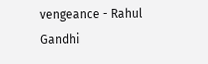vengeance - Rahul Gandhi